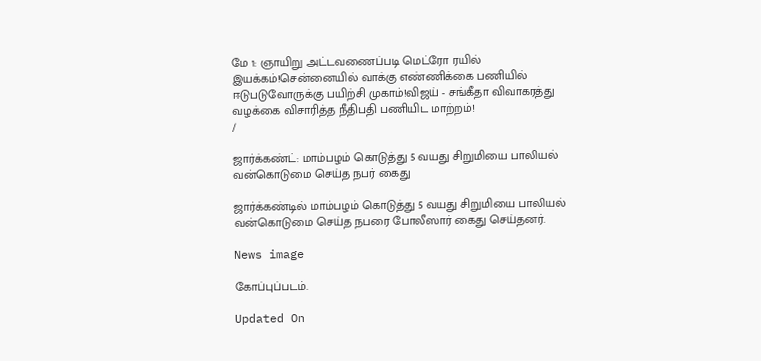மே 1: ஞாயிறு அட்டவணைப்படி மெட்ரோ ரயில் இயக்கம்!சென்னையில் வாக்கு எண்ணிக்கை பணியில் ஈடுபடுவோருக்கு பயிற்சி முகாம்!விஜய் - சங்கீதா விவாகரத்து வழக்கை விசாரித்த நீதிபதி பணியிட மாற்றம்!
/

ஜார்க்கண்ட்: மாம்பழம் கொடுத்து 5 வயது சிறுமியை பாலியல் வன்கொடுமை செய்த நபர் கைது

ஜார்க்கண்டில் மாம்பழம் கொடுத்து 5 வயது சிறுமியை பாலியல் வன்கொடுமை செய்த நபரை போலீஸார் கைது செய்தனர்.

News image

கோப்புப்படம்.

Updated On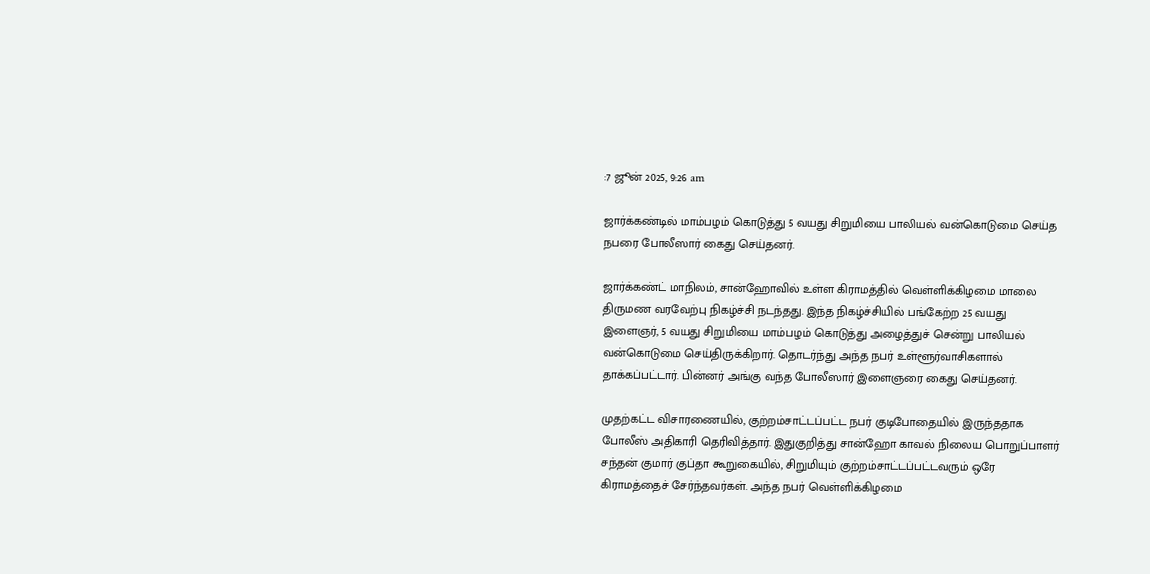:7 ஜூன் 2025, 9:26 am

ஜார்க்கண்டில் மாம்பழம் கொடுத்து 5 வயது சிறுமியை பாலியல் வன்கொடுமை செய்த நபரை போலீஸார் கைது செய்தனர்.

ஜார்க்கண்ட் மாநிலம், சான்ஹோவில் உள்ள கிராமத்தில் வெள்ளிக்கிழமை மாலை திருமண வரவேற்பு நிகழ்ச்சி நடந்தது. இந்த நிகழ்ச்சியில் பங்கேற்ற 25 வயது இளைஞர், 5 வயது சிறுமியை மாம்பழம் கொடுத்து அழைத்துச் சென்று பாலியல் வன்கொடுமை செய்திருக்கிறார். தொடர்ந்து அந்த நபர் உள்ளூர்வாசிகளால் தாக்கப்பட்டார். பின்னர் அங்கு வந்த போலீஸார் இளைஞரை கைது செய்தனர்.

முதற்கட்ட விசாரணையில், குற்றம்சாட்டப்பட்ட நபர் குடிபோதையில் இருந்ததாக போலீஸ் அதிகாரி தெரிவித்தார். இதுகுறித்து சான்ஹோ காவல் நிலைய பொறுப்பாளர் சந்தன் குமார் குப்தா கூறுகையில், சிறுமியும் குற்றம்சாட்டப்பட்டவரும் ஒரே கிராமத்தைச் சேர்ந்தவர்கள். அந்த நபர் வெள்ளிக்கிழமை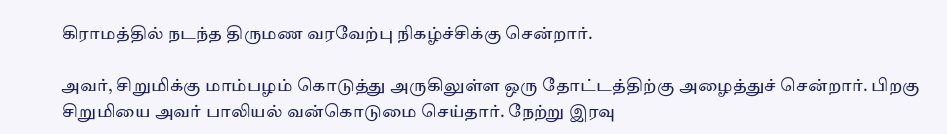கிராமத்தில் நடந்த திருமண வரவேற்பு நிகழ்ச்சிக்கு சென்றார்.

அவர், சிறுமிக்கு மாம்பழம் கொடுத்து அருகிலுள்ள ஒரு தோட்டத்திற்கு அழைத்துச் சென்றார். பிறகு சிறுமியை அவர் பாலியல் வன்கொடுமை செய்தார். நேற்று இரவு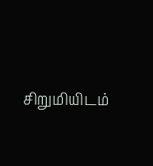சிறுமியிடம்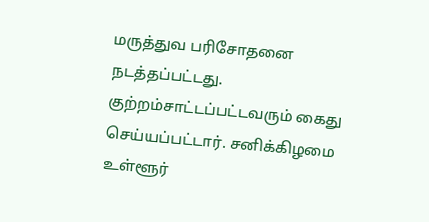மருத்துவ பரிசோதனை நடத்தப்பட்டது. குற்றம்சாட்டப்பட்டவரும் கைது செய்யப்பட்டார். சனிக்கிழமை உள்ளூர்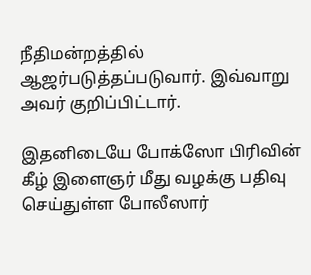நீதிமன்றத்தில் ஆஜர்படுத்தப்படுவார். இவ்வாறு அவர் குறிப்பிட்டார்.

இதனிடையே போக்ஸோ பிரிவின் கீழ் இளைஞர் மீது வழக்கு பதிவு செய்துள்ள போலீஸார்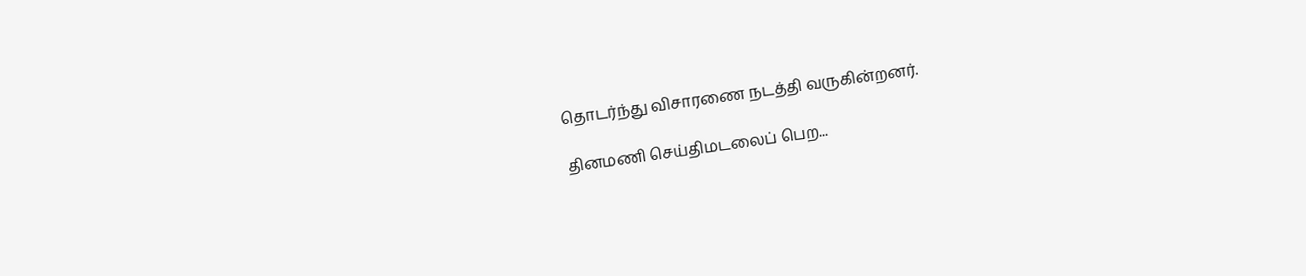தொடர்ந்து விசாரணை நடத்தி வருகின்றனர்.

தினமணி செய்திமடலைப் பெற...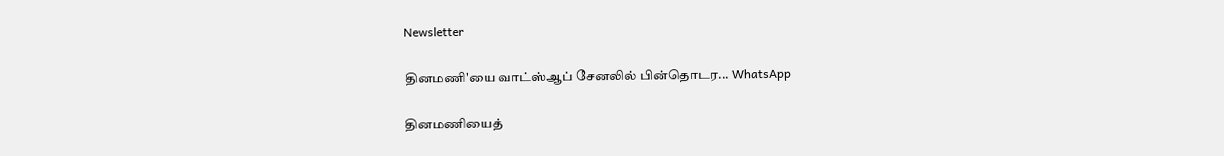Newsletter

தினமணி'யை வாட்ஸ்ஆப் சேனலில் பின்தொடர... WhatsApp

தினமணியைத்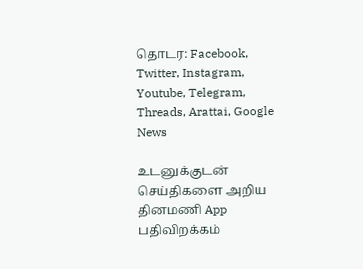தொடர: Facebook, Twitter, Instagram, Youtube, Telegram, Threads, Arattai, Google News

உடனுக்குடன் செய்திகளை அறிய தினமணி App பதிவிறக்கம்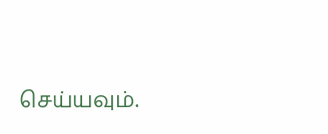செய்யவும்.